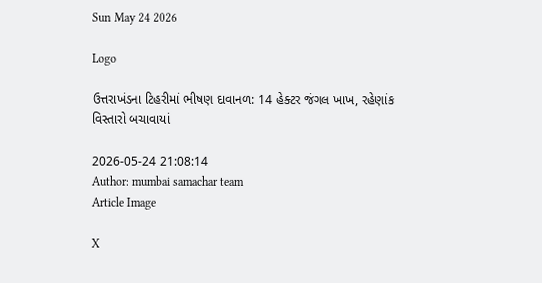Sun May 24 2026

Logo

ઉત્તરાખંડના ટિહરીમાં ભીષણ દાવાનળ: 14 હેક્ટર જંગલ ખાખ, રહેણાંક વિસ્તારો બચાવાયાં

2026-05-24 21:08:14
Author: mumbai samachar team
Article Image

X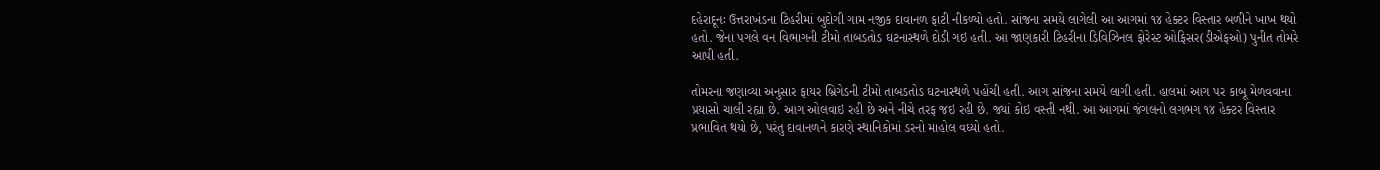દહેરાદૂનઃ ઉત્તરાખંડના ટિહરીમાં બુદોગી ગામ નજીક દાવાનળ ફાટી નીકળ્યો હતો. સાંજના સમયે લાગેલી આ આગમાં ૧૪ હેક્ટર વિસ્તાર બળીને ખાખ થયો હતો. જેના પગલે વન વિભાગની ટીમો તાબડતોડ ઘટનાસ્થળે દોડી ગઇ હતી. આ જાણકારી ટિહરીના ડિવિઝિનલ ફોરેસ્ટ ઓફિસર(ડીએફઓ) પુનીત તોમરે આપી હતી.

તોમરના જણાવ્યા અનુસાર ફાયર બ્રિગેડની ટીમો તાબડતોડ ઘટનાસ્થળે પહોંચી હતી. આગ સાંજના સમયે લાગી હતી. હાલમાં આગ પર કાબૂ મેળવવાના પ્રયાસો ચાલી રહ્યા છે. આગ ઓલવાઇ રહી છે અને નીચે તરફ જઇ રહી છે. જ્યાં કોઇ વસ્તી નથી. આ આગમાં જંગલનો લગભગ ૧૪ હેક્ટર વિસ્તાર પ્રભાવિત થયો છે, પરંતુ દાવાનળને કારણે સ્થાનિકોમાં ડરનો માહોલ વધ્યો હતો.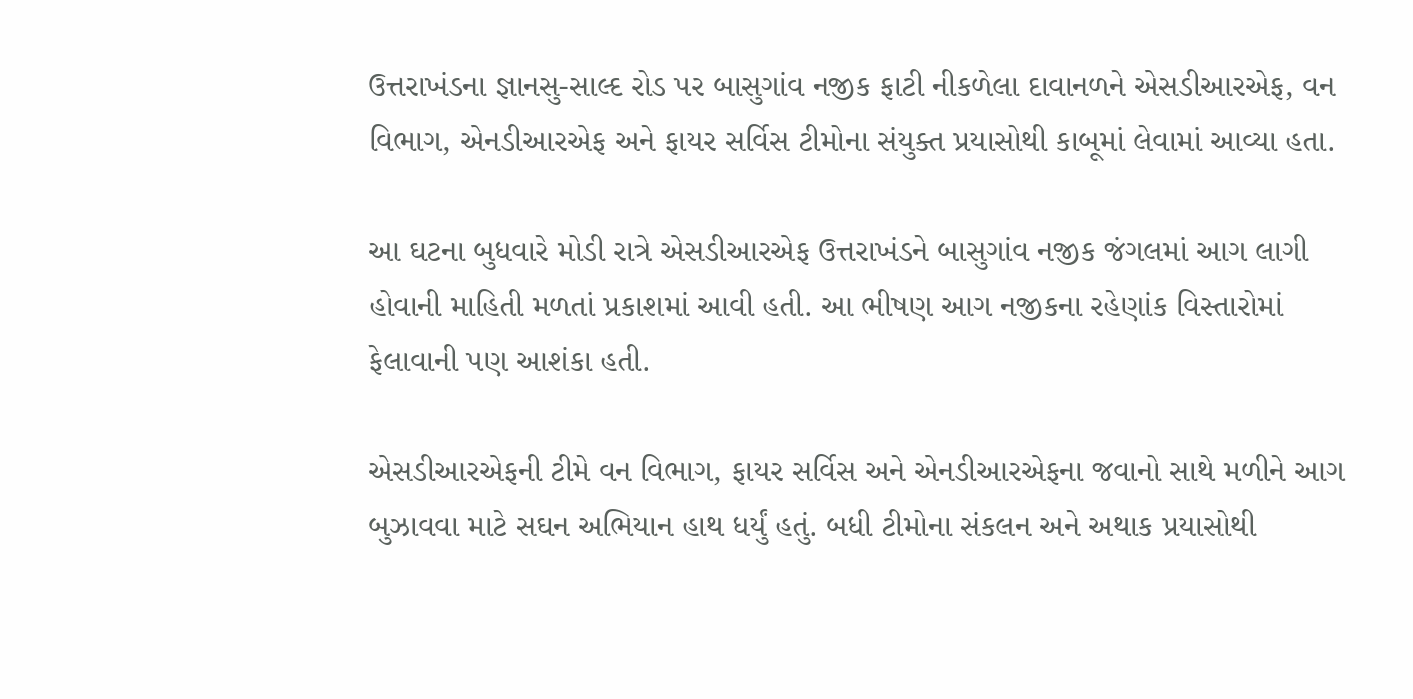ઉત્તરાખંડના જ્ઞાનસુ-સાલ્દ રોડ પર બાસુગાંવ નજીક ફાટી નીકળેલા દાવાનળને એસડીઆરએફ, વન વિભાગ, એનડીઆરએફ અને ફાયર સર્વિસ ટીમોના સંયુક્ત પ્રયાસોથી કાબૂમાં લેવામાં આવ્યા હતા.

આ ઘટના બુધવારે મોડી રાત્રે એસડીઆરએફ ઉત્તરાખંડને બાસુગાંવ નજીક જંગલમાં આગ લાગી હોવાની માહિતી મળતાં પ્રકાશમાં આવી હતી. આ ભીષણ આગ નજીકના રહેણાંક વિસ્તારોમાં ફેલાવાની પણ આશંકા હતી.

એસડીઆરએફની ટીમે વન વિભાગ, ફાયર સર્વિસ અને એનડીઆરએફના જવાનો સાથે મળીને આગ બુઝાવવા માટે સઘન અભિયાન હાથ ધર્યું હતું. બધી ટીમોના સંકલન અને અથાક પ્રયાસોથી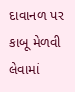દાવાનળ પર કાબૂ મેળવી લેવામાં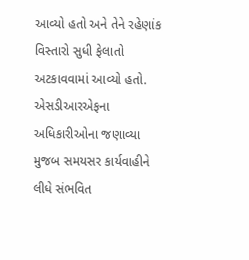આવ્યો હતો અને તેને રહેણાંક વિસ્તારો સુધી ફેલાતો અટકાવવામાં આવ્યો હતો. એસડીઆરએફના અધિકારીઓના જણાવ્યા મુજબ સમયસર કાર્યવાહીને લીધે સંભવિત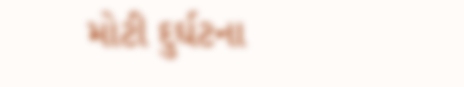મોટી દુર્ઘટના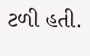ટળી હતી.